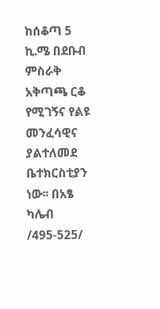ከሰቆጣ 5 ኪ.ሜ በደቡብ ምስራቅ አቅጣጫ ርቆ የሚገኝና የልዩ መንፈሳዊና ያልተለመደ ቤተክርስቲያን ነው፡፡ በአፄ ካሌብ /495-525/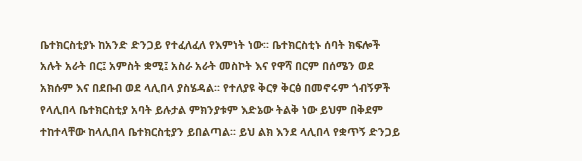ቤተክርስቲያኑ ከአንድ ድንጋይ የተፈለፈለ የእምነት ነው፡፡ ቤተክርስቲኑ ሰባት ክፍሎች አሉት አራት በር፤ አምስት ቋሚ፤ አስራ አራት መስኮት እና የዋሻ በርም በሰሜን ወደ አክሱም እና በደቡብ ወደ ላሊበላ ያስሄዳል፡፡ የተለያዩ ቅርፃ ቅርፅ በመኖሩም ጎብኝዎች የላሊበላ ቤተክርስቲያ አባት ይሉታል ምክንያቱም እድኔው ትልቅ ነው ይህም በቅደም ተከተላቸው ከላሊበላ ቤተክርስቲያን ይበልጣል፡፡ ይህ ልክ እንደ ላሊበላ የቋጥኝ ድንጋይ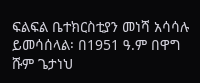ፍልፍል ቤተክርስቲያን መነሻ አሳሳሉ ይመሳሰላል፡ በ1951 ዓ.ም በዋግ ሹም ጌታነህ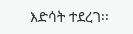እድሳት ተደረገ፡፡